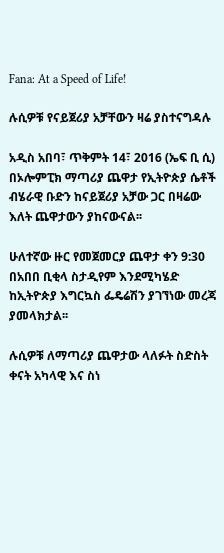Fana: At a Speed of Life!

ሉሲዎቹ የናይጀሪያ አቻቸውን ዛሬ ያስተናግዳሉ

አዲስ አበባ፣ ጥቅምት 14፣ 2016 (ኤፍ ቢ ሲ) በኦሎምፒክ ማጣሪያ ጨዋታ የኢትዮጵያ ሴቶች ብሄራዊ ቡድን ከናይጀሪያ አቻው ጋር በዛሬው እለት ጨዋታውን ያከናውናል፡፡

ሁለተኛው ዙር የመጀመርያ ጨዋታ ቀን 9:30 በአበበ ቢቂላ ስታዲየም እንደሚካሄድ ከኢትዮጵያ እግርኳስ ፌዴሬሽን ያገኘነው መረጃ ያመላክታል፡፡

ሉሲዎቹ ለማጣሪያ ጨዋታው ላለፉት ስድስት ቀናት አካላዊ እና ስነ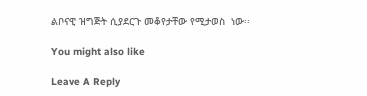ልቦናዊ ዝግጅት ሲያደርጉ መቆየታቸው የሚታወስ  ነው፡፡

You might also like

Leave A Reply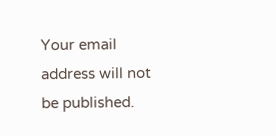Your email address will not be published.